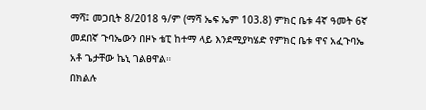ማሻ፤ መጋቢት 8/2018 ዓ/ም (ማሻ ኤፍ ኤም 103.8) ምክር ቤቱ 4ኛ ዓመት 6ኛ መደበኛ ጉባኤውን በዞኑ ቴፒ ከተማ ላይ እንደሚያካሄድ የምክር ቤቱ ዋና አፈጉባኤ አቶ ጌታቸው ኬኒ ገልፀዋል።
በክልሉ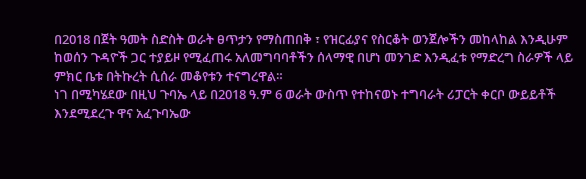በ2018 በጀት ዓመት ስድስት ወራት ፀጥታን የማስጠበቅ ፣ የዝርፊያና የስርቆት ወንጀሎችን መከላከል እንዲሁም ከወሰን ጉዳዮች ጋር ተያይዞ የሚፈጠሩ አለመግባባቶችን ሰላማዊ በሆነ መንገድ እንዲፈቱ የማድረግ ስራዎች ላይ ምክር ቤቱ በትኩረት ሲሰራ መቆየቱን ተናግረዋል።
ነገ በሚካሄደው በዚህ ጉባኤ ላይ በ2018 ዓ.ም 6 ወራት ውስጥ የተከናወኑ ተግባራት ሪፓርት ቀርቦ ውይይቶች እንደሚደረጉ ዋና አፈጉባኤው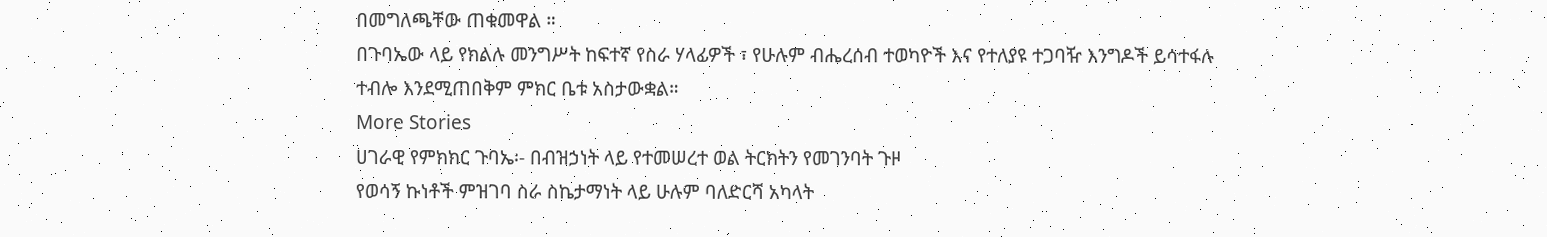በመግለጫቸው ጠቁመዋል ።
በጉባኤው ላይ የክልሉ መንግሥት ከፍተኛ የስራ ሃላፊዎች ፣ የሁሉም ብሔረሰብ ተወካዮች እና የተለያዩ ተጋባዥ እንግዶች ይሳተፋሉ ተብሎ እንደሚጠበቅም ምክር ቤቱ አስታውቋል።
More Stories
ሀገራዊ የምክክር ጉባኤ፡- በብዝኃነት ላይ የተመሠረተ ወል ትርክትን የመገንባት ጉዞ
የወሳኝ ኩነቶች ምዝገባ ስራ ስኬታማነት ላይ ሁሉም ባለድርሻ አካላት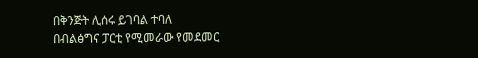በቅንጅት ሊሰሩ ይገባል ተባለ
በብልፅግና ፓርቲ የሚመራው የመደመር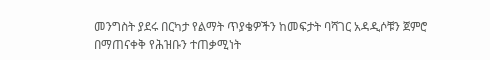መንግስት ያደሩ በርካታ የልማት ጥያቄዎችን ከመፍታት ባሻገር አዳዲሶቹን ጀምሮ በማጠናቀቅ የሕዝቡን ተጠቃሚነት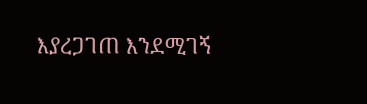እያረጋገጠ እንደሚገኝ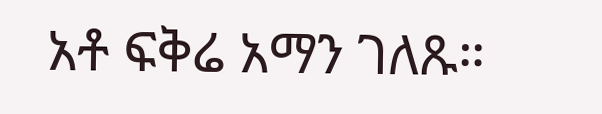አቶ ፍቅሬ አማን ገለጹ።